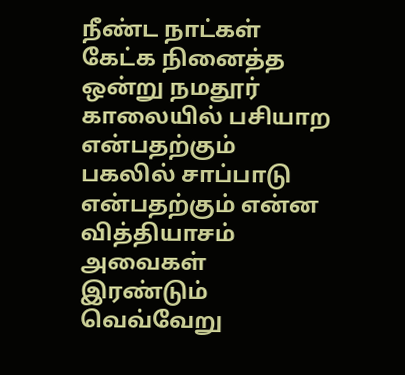நீண்ட நாட்கள் கேட்க நினைத்த ஒன்று நமதூர் காலையில் பசியாற என்பதற்கும் பகலில் சாப்பாடு என்பதற்கும் என்ன வித்தியாசம் அவைகள் இரண்டும் வெவ்வேறு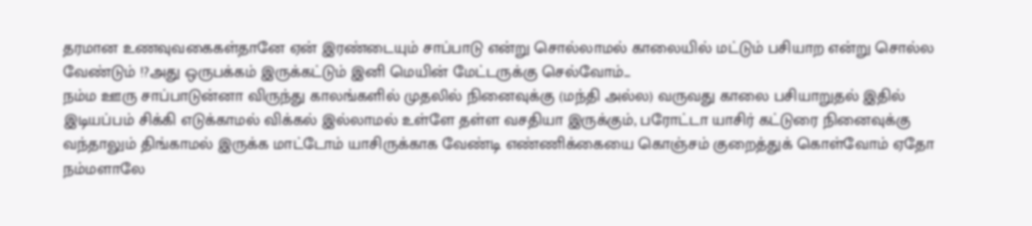தரமான உணவுவகைகள்தானே ஏன் இரண்டையும் சாப்பாடு என்று சொல்லாமல் காலையில் மட்டும் பசியாற என்று சொல்ல வேண்டும் !?அது ஒருபக்கம் இருக்கட்டும் இனி மெயின் மேட்டருக்கு செல்வோம்...
நம்ம ஊரு சாப்பாடுன்னா விருந்து காலங்களில் முதலில் நினைவுக்கு (மந்தி அல்ல) வருவது காலை பசியாறுதல் இதில் இடியப்பம் சிக்கி எடுக்காமல் விக்கல் இல்லாமல் உள்ளே தள்ள வசதியா இருக்கும், பரோட்டா யாசிர் கட்டுரை நினைவுக்கு வந்தாலும் திங்காமல் இருக்க மாட்டோம் யாசிருக்காக வேண்டி எண்ணிக்கையை கொஞ்சம் குறைத்துக் கொள்வோம் ஏதோ நம்மளாலே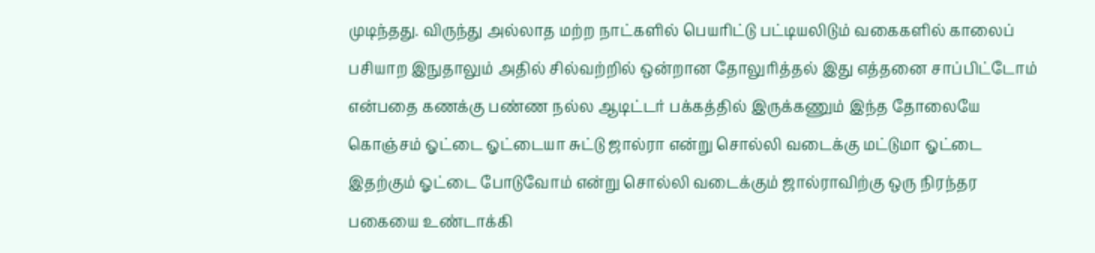முடிந்தது. விருந்து அல்லாத மற்ற நாட்களில் பெயரிட்டு பட்டியலிடும் வகைகளில் காலைப் பசியாற இநுதாலும் அதில் சில்வற்றில் ஒன்றான தோலுரித்தல் இது எத்தனை சாப்பிட்டோம் என்பதை கணக்கு பண்ண நல்ல ஆடிட்டர் பக்கத்தில் இருக்கணும் இந்த தோலையே கொஞ்சம் ஓட்டை ஓட்டையா சுட்டு ஜால்ரா என்று சொல்லி வடைக்கு மட்டுமா ஓட்டை இதற்கும் ஓட்டை போடுவோம் என்று சொல்லி வடைக்கும் ஜால்ராவிற்கு ஒரு நிரந்தர பகையை உண்டாக்கி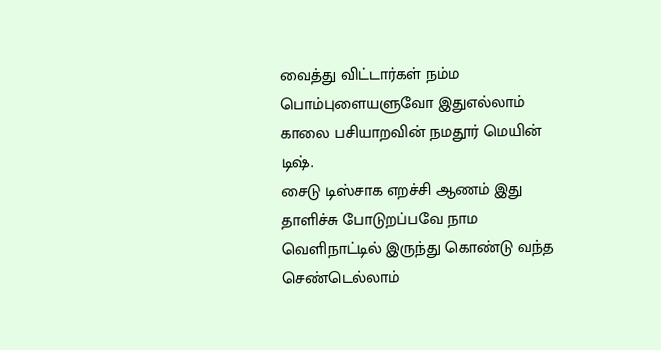வைத்து விட்டார்கள் நம்ம பொம்புளையளுவோ இதுஎல்லாம் காலை பசியாறவின் நமதூர் மெயின் டிஷ்.
சைடு டிஸ்சாக எறச்சி ஆணம் இது தாளிச்சு போடுறப்பவே நாம வெளிநாட்டில் இருந்து கொண்டு வந்த செண்டெல்லாம்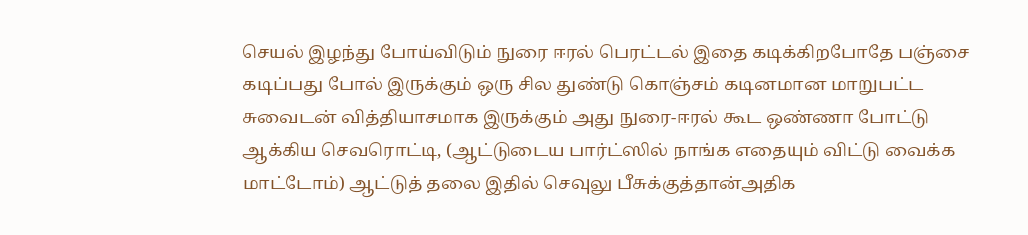செயல் இழந்து போய்விடும் நுரை ஈரல் பெரட்டல் இதை கடிக்கிறபோதே பஞ்சை கடிப்பது போல் இருக்கும் ஒரு சில துண்டு கொஞ்சம் கடினமான மாறுபட்ட சுவைடன் வித்தியாசமாக இருக்கும் அது நுரை-ஈரல் கூட ஒண்ணா போட்டு ஆக்கிய செவரொட்டி, (ஆட்டுடைய பார்ட்ஸில் நாங்க எதையும் விட்டு வைக்க மாட்டோம்) ஆட்டுத் தலை இதில் செவுலு பீசுக்குத்தான்அதிக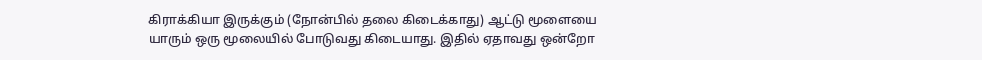கிராக்கியா இருக்கும் (நோன்பில் தலை கிடைக்காது) ஆட்டு மூளையை யாரும் ஒரு மூலையில் போடுவது கிடையாது. இதில் ஏதாவது ஒன்றோ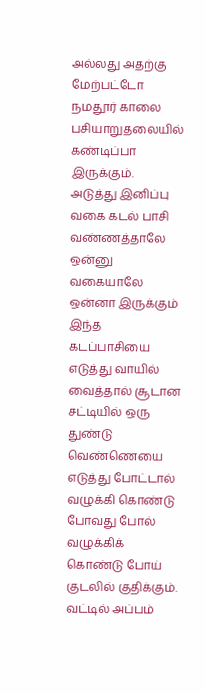அல்லது அதற்கு மேற்பட்டோ நமதூர் காலை பசியாறுதலையில் கண்டிப்பா இருக்கும்.
அடுத்து இனிப்பு வகை கடல் பாசி வண்ணத்தாலே ஒன்னு வகையாலே ஒன்னா இருக்கும் இந்த கடப்பாசியை எடுத்து வாயில் வைத்தால் சூடான சட்டியில் ஒரு துண்டு வெண்ணெயை எடுத்து போட்டால் வழுக்கி கொண்டு போவது போல் வழுக்கிக் கொண்டு போய் குடலில் குதிக்கும். வட்டில் அப்பம்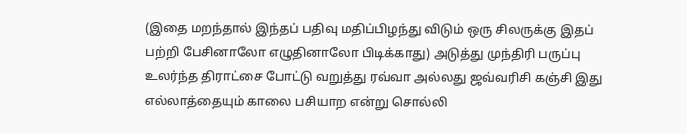(இதை மறந்தால் இந்தப் பதிவு மதிப்பிழந்து விடும் ஒரு சிலருக்கு இதப் பற்றி பேசினாலோ எழுதினாலோ பிடிக்காது) அடுத்து முந்திரி பருப்பு உலர்ந்த திராட்சை போட்டு வறுத்து ரவ்வா அல்லது ஜவ்வரிசி கஞ்சி இது எல்லாத்தையும் காலை பசியாற என்று சொல்லி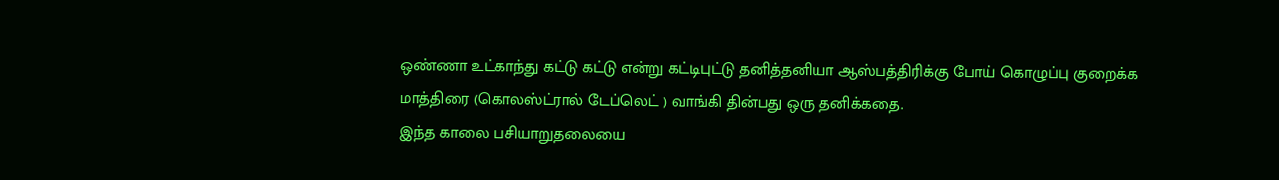ஒண்ணா உட்காந்து கட்டு கட்டு என்று கட்டிபுட்டு தனித்தனியா ஆஸ்பத்திரிக்கு போய் கொழுப்பு குறைக்க மாத்திரை (கொலஸ்ட்ரால் டேப்லெட் ) வாங்கி தின்பது ஒரு தனிக்கதை.
இந்த காலை பசியாறுதலையை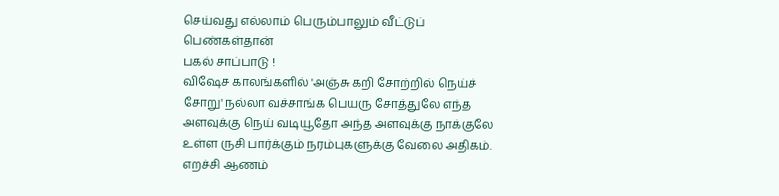செய்வது எல்லாம் பெரும்பாலும் வீட்டுப் பெண்கள்தான்
பகல் சாப்பாடு !
விஷேச காலங்களில் 'அஞ்சு கறி சோற்றில் நெய்ச் சோறு' நல்லா வச்சாங்க பெயரு சோத்துலே எந்த அளவுக்கு நெய் வடியூதோ அந்த அளவுக்கு நாக்குலே உள்ள ருசி பார்க்கும் நரம்புகளுக்கு வேலை அதிகம். எறச்சி ஆணம்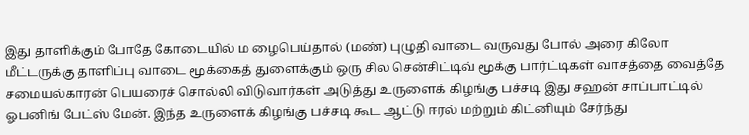இது தாளிக்கும் போதே கோடையில் ம ழைபெய்தால் (மண்) புழுதி வாடை வருவது போல் அரை கிலோ மீட்டருக்கு தாளிப்பு வாடை மூக்கைத் துளைக்கும் ஒரு சில சென்சிட்டிவ் மூக்கு பார்ட்டிகள் வாசத்தை வைத்தே சமையல்காரன் பெயரைச் சொல்லி விடுவார்கள் அடுத்து உருளைக் கிழங்கு பச்சடி இது சஹன் சாப்பாட்டில் ஓபனிங் பேட்ஸ் மேன். இந்த உருளைக் கிழங்கு பச்சடி கூட ஆட்டு ஈரல் மற்றும் கிட்னியும் சேர்ந்து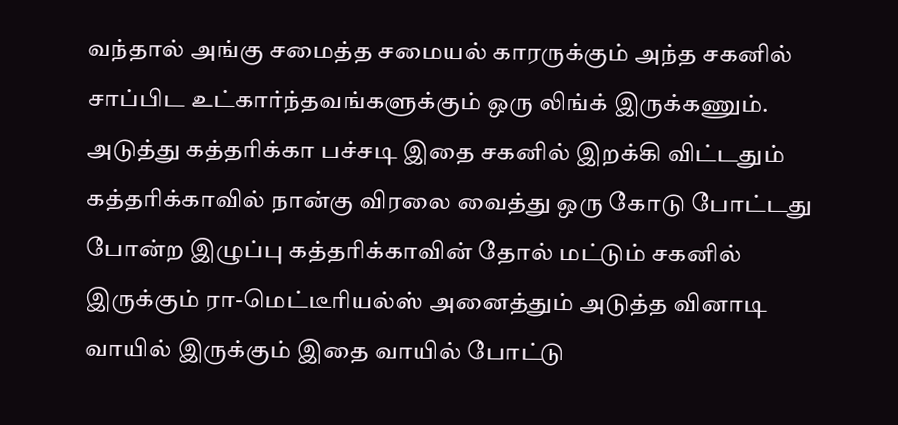வந்தால் அங்கு சமைத்த சமையல் காரருக்கும் அந்த சகனில் சாப்பிட உட்கார்ந்தவங்களுக்கும் ஒரு லிங்க் இருக்கணும்.
அடுத்து கத்தரிக்கா பச்சடி இதை சகனில் இறக்கி விட்டதும் கத்தரிக்காவில் நான்கு விரலை வைத்து ஒரு கோடு போட்டது போன்ற இழுப்பு கத்தரிக்காவின் தோல் மட்டும் சகனில் இருக்கும் ரா-மெட்டீரியல்ஸ் அனைத்தும் அடுத்த வினாடி வாயில் இருக்கும் இதை வாயில் போட்டு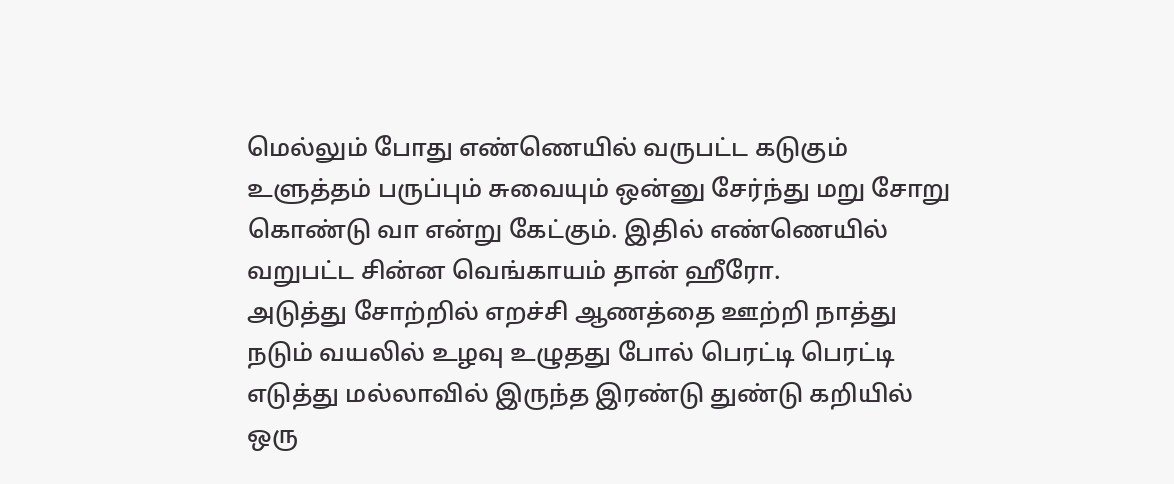மெல்லும் போது எண்ணெயில் வருபட்ட கடுகும் உளுத்தம் பருப்பும் சுவையும் ஒன்னு சேர்ந்து மறு சோறு கொண்டு வா என்று கேட்கும். இதில் எண்ணெயில் வறுபட்ட சின்ன வெங்காயம் தான் ஹீரோ.
அடுத்து சோற்றில் எறச்சி ஆணத்தை ஊற்றி நாத்து நடும் வயலில் உழவு உழுதது போல் பெரட்டி பெரட்டி எடுத்து மல்லாவில் இருந்த இரண்டு துண்டு கறியில் ஒரு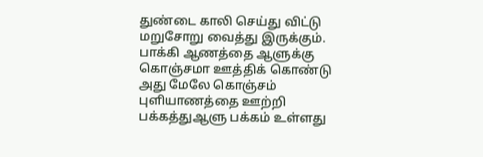துண்டை காலி செய்து விட்டு மறுசோறு வைத்து இருக்கும். பாக்கி ஆணத்தை ஆளுக்கு கொஞ்சமா ஊத்திக் கொண்டு அது மேலே கொஞ்சம் புளியாணத்தை ஊற்றி பக்கத்துஆளு பக்கம் உள்ளது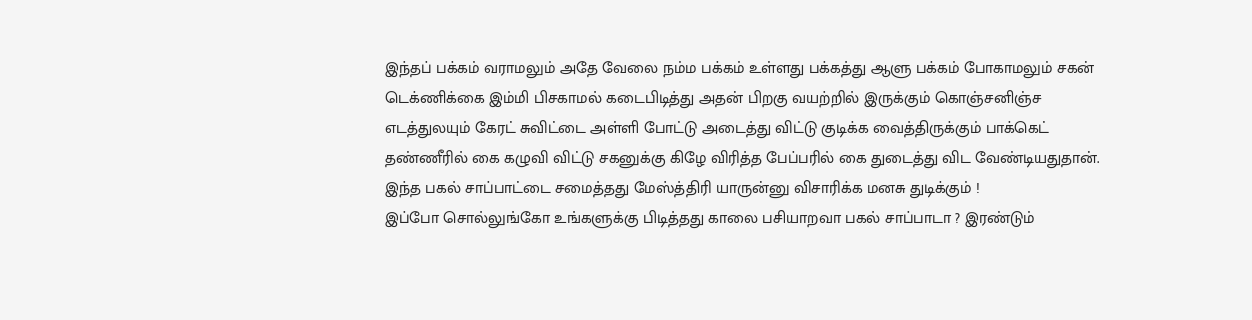இந்தப் பக்கம் வராமலும் அதே வேலை நம்ம பக்கம் உள்ளது பக்கத்து ஆளு பக்கம் போகாமலும் சகன் டெக்ணிக்கை இம்மி பிசகாமல் கடைபிடித்து அதன் பிறகு வயற்றில் இருக்கும் கொஞ்சனிஞ்ச எடத்துலயும் கேரட் சுவிட்டை அள்ளி போட்டு அடைத்து விட்டு குடிக்க வைத்திருக்கும் பாக்கெட் தண்ணீரில் கை கழுவி விட்டு சகனுக்கு கிழே விரித்த பேப்பரில் கை துடைத்து விட வேண்டியதுதான்.
இந்த பகல் சாப்பாட்டை சமைத்தது மேஸ்த்திரி யாருன்னு விசாரிக்க மனசு துடிக்கும் !
இப்போ சொல்லுங்கோ உங்களுக்கு பிடித்தது காலை பசியாறவா பகல் சாப்பாடா ? இரண்டும்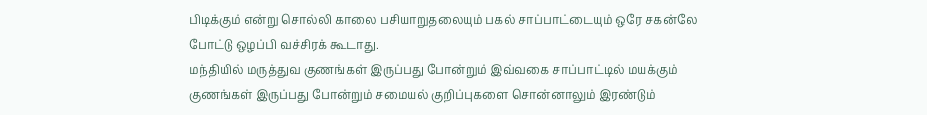பிடிக்கும் என்று சொல்லி காலை பசியாறுதலையும் பகல் சாப்பாட்டையும் ஒரே சகன்லே போட்டு ஒழப்பி வச்சிரக் கூடாது.
மந்தியில் மருத்துவ குணங்கள் இருப்பது போன்றும் இவ்வகை சாப்பாட்டில் மயக்கும் குணங்கள் இருப்பது போன்றும் சமையல் குறிப்புகளை சொன்னாலும் இரண்டும்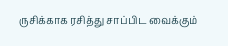ருசிக்காக ரசித்து சாப்பிட வைக்கும்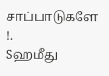சாப்பாடுகளே !.
Sஹமீது